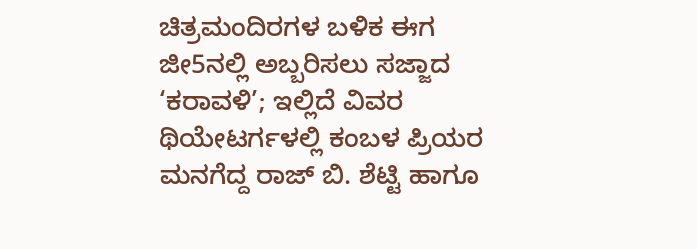ಚಿತ್ರಮಂದಿರಗಳ ಬಳಿಕ ಈಗ ಜೀ5ನಲ್ಲಿ ಅಬ್ಬರಿಸಲು ಸಜ್ಜಾದ ‘ಕರಾವಳಿ’; ಇಲ್ಲಿದೆ ವಿವರ
ಥಿಯೇಟರ್ಗಳಲ್ಲಿ ಕಂಬಳ ಪ್ರಿಯರ ಮನಗೆದ್ದ ರಾಜ್ ಬಿ. ಶೆಟ್ಟಿ ಹಾಗೂ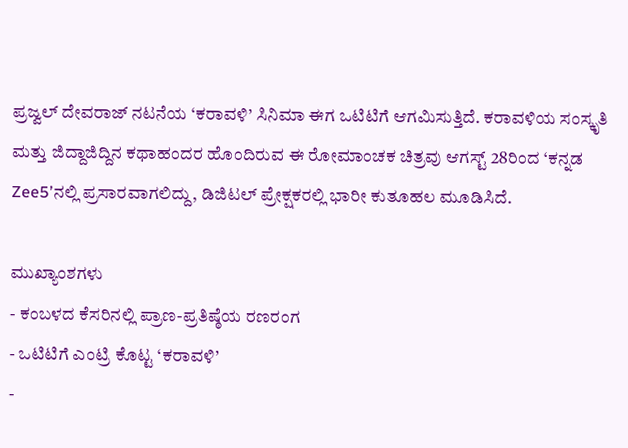ಪ್ರಜ್ವಲ್ ದೇವರಾಜ್ ನಟನೆಯ ‘ಕರಾವಳಿ’ ಸಿನಿಮಾ ಈಗ ಒಟಿಟಿಗೆ ಆಗಮಿಸುತ್ತಿದೆ. ಕರಾವಳಿಯ ಸಂಸ್ಕೃತಿ ಮತ್ತು ಜಿದ್ದಾಜಿದ್ದಿನ ಕಥಾಹಂದರ ಹೊಂದಿರುವ ಈ ರೋಮಾಂಚಕ ಚಿತ್ರವು ಆಗಸ್ಟ್ 28ರಿಂದ ‘ಕನ್ನಡ Zee5’ನಲ್ಲಿ ಪ್ರಸಾರವಾಗಲಿದ್ದು, ಡಿಜಿಟಲ್ ಪ್ರೇಕ್ಷಕರಲ್ಲಿ ಭಾರೀ ಕುತೂಹಲ ಮೂಡಿಸಿದೆ.

ಮುಖ್ಯಾಂಶಗಳು
- ಕಂಬಳದ ಕೆಸರಿನಲ್ಲಿ ಪ್ರಾಣ-ಪ್ರತಿಷ್ಠೆಯ ರಣರಂಗ
- ಒಟಿಟಿಗೆ ಎಂಟ್ರಿ ಕೊಟ್ಟ ‘ಕರಾವಳಿ’
-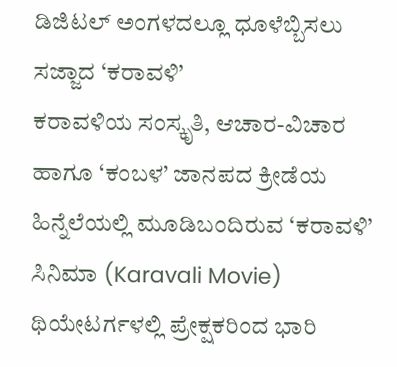ಡಿಜಿಟಲ್ ಅಂಗಳದಲ್ಲೂ ಧೂಳೆಬ್ಬಿಸಲು ಸಜ್ಜಾದ ‘ಕರಾವಳಿ’
ಕರಾವಳಿಯ ಸಂಸ್ಕೃತಿ, ಆಚಾರ-ವಿಚಾರ ಹಾಗೂ ‘ಕಂಬಳ’ ಜಾನಪದ ಕ್ರೀಡೆಯ ಹಿನ್ನೆಲೆಯಲ್ಲಿ ಮೂಡಿಬಂದಿರುವ ‘ಕರಾವಳಿ’ ಸಿನಿಮಾ (Karavali Movie) ಥಿಯೇಟರ್ಗಳಲ್ಲಿ ಪ್ರೇಕ್ಷಕರಿಂದ ಭಾರಿ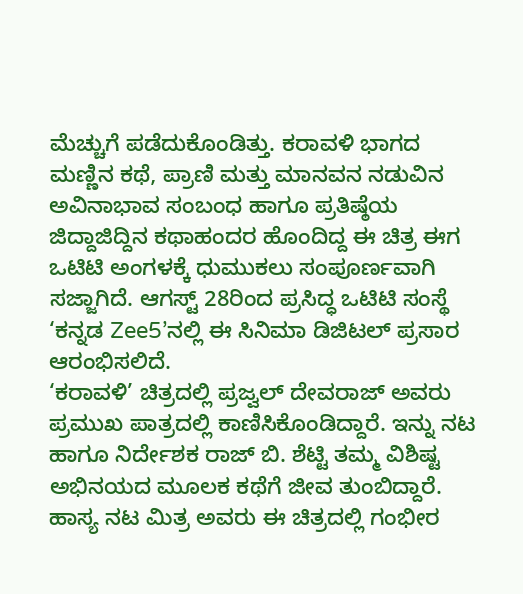ಮೆಚ್ಚುಗೆ ಪಡೆದುಕೊಂಡಿತ್ತು. ಕರಾವಳಿ ಭಾಗದ ಮಣ್ಣಿನ ಕಥೆ, ಪ್ರಾಣಿ ಮತ್ತು ಮಾನವನ ನಡುವಿನ ಅವಿನಾಭಾವ ಸಂಬಂಧ ಹಾಗೂ ಪ್ರತಿಷ್ಠೆಯ ಜಿದ್ದಾಜಿದ್ದಿನ ಕಥಾಹಂದರ ಹೊಂದಿದ್ದ ಈ ಚಿತ್ರ ಈಗ ಒಟಿಟಿ ಅಂಗಳಕ್ಕೆ ಧುಮುಕಲು ಸಂಪೂರ್ಣವಾಗಿ ಸಜ್ಜಾಗಿದೆ. ಆಗಸ್ಟ್ 28ರಿಂದ ಪ್ರಸಿದ್ಧ ಒಟಿಟಿ ಸಂಸ್ಥೆ ‘ಕನ್ನಡ Zee5’ನಲ್ಲಿ ಈ ಸಿನಿಮಾ ಡಿಜಿಟಲ್ ಪ್ರಸಾರ ಆರಂಭಿಸಲಿದೆ.
‘ಕರಾವಳಿ’ ಚಿತ್ರದಲ್ಲಿ ಪ್ರಜ್ವಲ್ ದೇವರಾಜ್ ಅವರು ಪ್ರಮುಖ ಪಾತ್ರದಲ್ಲಿ ಕಾಣಿಸಿಕೊಂಡಿದ್ದಾರೆ. ಇನ್ನು ನಟ ಹಾಗೂ ನಿರ್ದೇಶಕ ರಾಜ್ ಬಿ. ಶೆಟ್ಟಿ ತಮ್ಮ ವಿಶಿಷ್ಟ ಅಭಿನಯದ ಮೂಲಕ ಕಥೆಗೆ ಜೀವ ತುಂಬಿದ್ದಾರೆ. ಹಾಸ್ಯ ನಟ ಮಿತ್ರ ಅವರು ಈ ಚಿತ್ರದಲ್ಲಿ ಗಂಭೀರ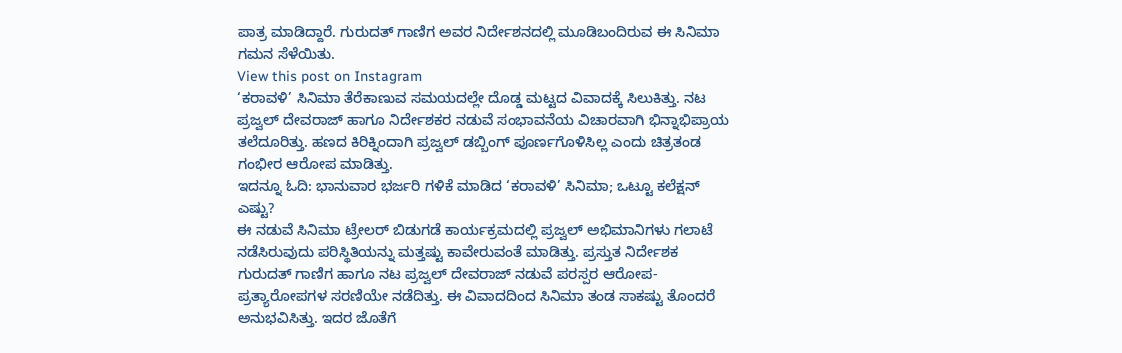ಪಾತ್ರ ಮಾಡಿದ್ದಾರೆ. ಗುರುದತ್ ಗಾಣಿಗ ಅವರ ನಿರ್ದೇಶನದಲ್ಲಿ ಮೂಡಿಬಂದಿರುವ ಈ ಸಿನಿಮಾ ಗಮನ ಸೆಳೆಯಿತು.
View this post on Instagram
‘ಕರಾವಳಿ’ ಸಿನಿಮಾ ತೆರೆಕಾಣುವ ಸಮಯದಲ್ಲೇ ದೊಡ್ಡ ಮಟ್ಟದ ವಿವಾದಕ್ಕೆ ಸಿಲುಕಿತ್ತು. ನಟ ಪ್ರಜ್ವಲ್ ದೇವರಾಜ್ ಹಾಗೂ ನಿರ್ದೇಶಕರ ನಡುವೆ ಸಂಭಾವನೆಯ ವಿಚಾರವಾಗಿ ಭಿನ್ನಾಭಿಪ್ರಾಯ ತಲೆದೂರಿತ್ತು. ಹಣದ ಕಿರಿಕ್ನಿಂದಾಗಿ ಪ್ರಜ್ವಲ್ ಡಬ್ಬಿಂಗ್ ಪೂರ್ಣಗೊಳಿಸಿಲ್ಲ ಎಂದು ಚಿತ್ರತಂಡ ಗಂಭೀರ ಆರೋಪ ಮಾಡಿತ್ತು.
ಇದನ್ನೂ ಓದಿ: ಭಾನುವಾರ ಭರ್ಜರಿ ಗಳಿಕೆ ಮಾಡಿದ ‘ಕರಾವಳಿ’ ಸಿನಿಮಾ; ಒಟ್ಟೂ ಕಲೆಕ್ಷನ್ ಎಷ್ಟು?
ಈ ನಡುವೆ ಸಿನಿಮಾ ಟ್ರೇಲರ್ ಬಿಡುಗಡೆ ಕಾರ್ಯಕ್ರಮದಲ್ಲಿ ಪ್ರಜ್ವಲ್ ಅಭಿಮಾನಿಗಳು ಗಲಾಟೆ ನಡೆಸಿರುವುದು ಪರಿಸ್ಥಿತಿಯನ್ನು ಮತ್ತಷ್ಟು ಕಾವೇರುವಂತೆ ಮಾಡಿತ್ತು. ಪ್ರಸ್ತುತ ನಿರ್ದೇಶಕ ಗುರುದತ್ ಗಾಣಿಗ ಹಾಗೂ ನಟ ಪ್ರಜ್ವಲ್ ದೇವರಾಜ್ ನಡುವೆ ಪರಸ್ಪರ ಆರೋಪ-ಪ್ರತ್ಯಾರೋಪಗಳ ಸರಣಿಯೇ ನಡೆದಿತ್ತು. ಈ ವಿವಾದದಿಂದ ಸಿನಿಮಾ ತಂಡ ಸಾಕಷ್ಟು ತೊಂದರೆ ಅನುಭವಿಸಿತ್ತು. ಇದರ ಜೊತೆಗೆ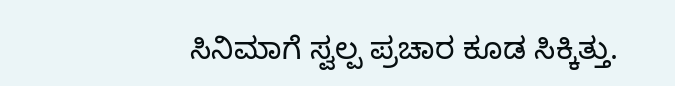ಸಿನಿಮಾಗೆ ಸ್ವಲ್ಪ ಪ್ರಚಾರ ಕೂಡ ಸಿಕ್ಕಿತ್ತು.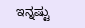ಇನ್ನಷ್ಟು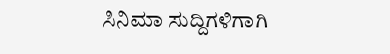ಸಿನಿಮಾ ಸುದ್ದಿಗಳಿಗಾಗಿ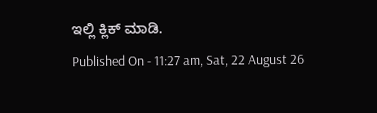ಇಲ್ಲಿ ಕ್ಲಿಕ್ ಮಾಡಿ.
Published On - 11:27 am, Sat, 22 August 26